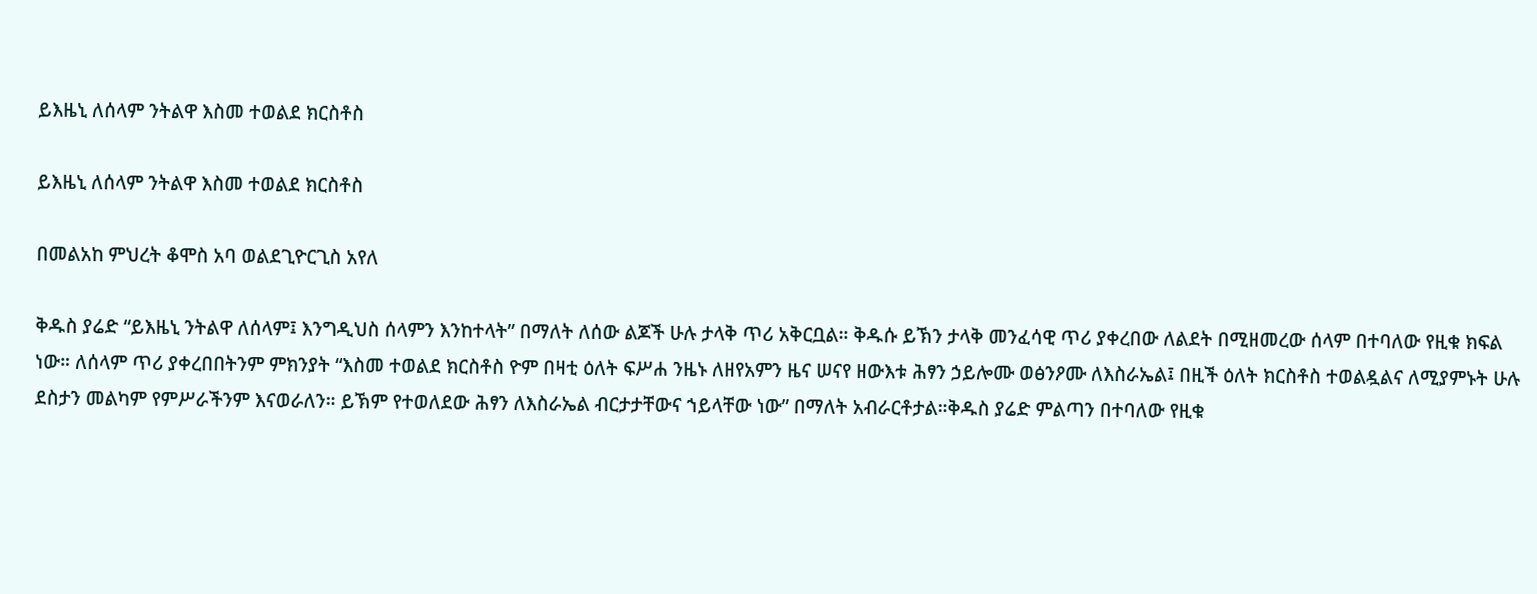ይእዜኒ ለሰላም ንትልዋ እስመ ተወልደ ክርስቶስ

ይእዜኒ ለሰላም ንትልዋ እስመ ተወልደ ክርስቶስ

በመልአከ ምህረት ቆሞስ አባ ወልደጊዮርጊስ አየለ

ቅዱስ ያሬድ “ይእዜኒ ንትልዋ ለሰላም፤ እንግዲህስ ሰላምን እንከተላት” በማለት ለሰው ልጆች ሁሉ ታላቅ ጥሪ አቅርቧል። ቅዱሱ ይኽን ታላቅ መንፈሳዊ ጥሪ ያቀረበው ለልደት በሚዘመረው ሰላም በተባለው የዚቁ ክፍል ነው። ለሰላም ጥሪ ያቀረበበትንም ምክንያት “እስመ ተወልደ ክርስቶስ ዮም በዛቲ ዕለት ፍሥሐ ንዜኑ ለዘየአምን ዜና ሠናየ ዘውእቱ ሕፃን ኃይሎሙ ወፅንዖሙ ለእስራኤል፤ በዚች ዕለት ክርስቶስ ተወልዷልና ለሚያምኑት ሁሉ ደስታን መልካም የምሥራችንም እናወራለን። ይኽም የተወለደው ሕፃን ለእስራኤል ብርታታቸውና ኀይላቸው ነው” በማለት አብራርቶታል።ቅዱስ ያሬድ ምልጣን በተባለው የዚቁ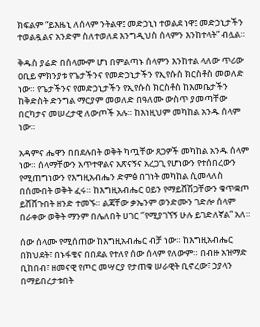ክፍልም “ይእዜኒ ለሰላም ንትልዋ፤ መድኃኒነ ተወልደ ነዋ፤ መድኃኒታችን ተወልዷልና አንድም ስለተወለደ እንግዲህስ ሰላምን እንከተላት” ብሏል።

ቅዱስ ያሬድ በሰላሙም ሆነ በምልጣኑ ሰላምን እንከተል ላለው ጥሪው ዐቢይ ምክንያቱ የጌታችንና የመድኃኒታችን የኢየሱስ ክርስቶስ መወለድ ነው። የጌታችንና የመድኃኒታችን የኢየሱስ ክርስቶስ ከእመቤታችን ከቅድስት ድንግል ማርያም መወለድ በዓለሙ ውስጥ ያመጣቸው በርካታና መሠረታዊ ለውጦች አሉ። ከእነዚህም መካከል አንዱ ሰላም ነው።

አዳምና ሔዋን በበደሉበት ወቅት ካጧቸው ጸጋዎች መካከል አንዱ ሰላም ነው። ሰላማቸውን አጥተዋልና አጽናኝና አረጋጊ የሆነውን የተሰበረውን የሚጠግነውን የእግዚአብሔን ድምፅ በገነት መካከል ሲመላለስ በሰሙበት ወቅት ፈሩ። ከእግዚአብሔር ዐይን የማይሸሽጋቸውን ቁጥቋጦ ይሸሸጉበት ዘንድ ተመኙ። ልጃቸው ቃኤንም ወንድሙን ገድሎ ሰላም በራቀው ወቅት ማንም በሌለበት ሀገር ‘’የሚያገኘኝ ሁሉ ይገድለኛል” አለ።

ሰው ሰላሙ የሚሰጠው ከእግዚአብሔር ብቻ ነው። ከእግዚአብሔር በክህደት፣ በኑፋቄና በበደል የተለየ ሰው ሰላም የለውም። በብዙ አዝማድ ቢከበብ፣ ዘመናዊ የጦር መሣርያ የታጠቁ ሠራዊት ቢኖረው፣ ኃያላን በማይበረታቱበት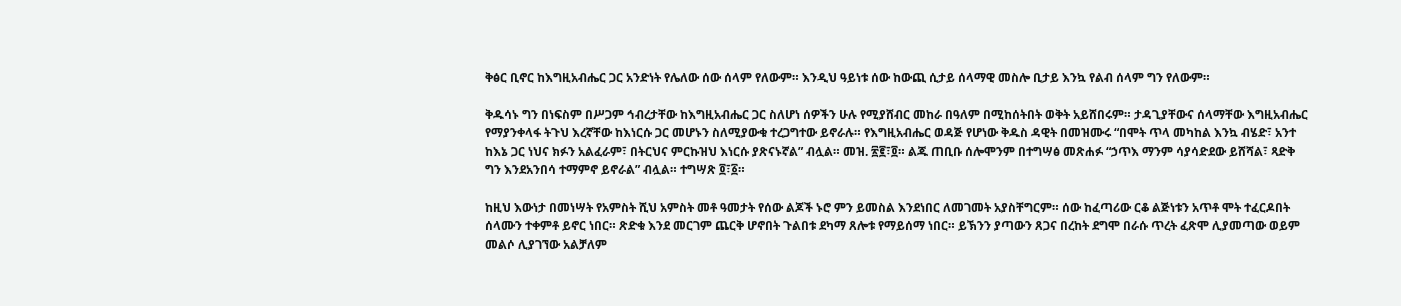ቅፅር ቢኖር ከእግዚአብሔር ጋር አንድነት የሌለው ሰው ሰላም የለውም። እንዲህ ዓይነቱ ሰው ከውጪ ሲታይ ሰላማዊ መስሎ ቢታይ እንኳ የልብ ሰላም ግን የለውም።

ቅዱሳኑ ግን በነፍስም በሥጋም ኅብረታቸው ከእግዚአብሔር ጋር ስለሆነ ሰዎችን ሁሉ የሚያሸብር መከራ በዓለም በሚከሰትበት ወቅት አይሸበሩም። ታዳጊያቸውና ሰላማቸው እግዚአብሔር የማያንቀላፋ ትጉህ እረኛቸው ከእነርሱ ጋር መሆኑን ስለሚያውቁ ተረጋግተው ይኖራሉ። የእግዚአብሔር ወዳጅ የሆነው ቅዱስ ዳዊት በመዝሙሩ “በሞት ጥላ መካከል እንኳ ብሄድ፣ አንተ ከእኔ ጋር ነህና ክፉን አልፈራም፣ በትርህና ምርኩዝህ እነርሱ ያጽናኑኛል” ብሏል። መዝ. ፳፪፣፬። ልጁ ጠቢቡ ሰሎሞንም በተግሣፅ መጽሐፉ “ኃጥእ ማንም ሳያሳድደው ይሸሻል፣ ጻድቅ ግን እንደአንበሳ ተማምኖ ይኖራል” ብሏል። ተግሣጽ ፬፣፩።

ከዚህ እውነታ በመነሣት የአምስት ሺህ አምስት መቶ ዓመታት የሰው ልጆች ኑሮ ምን ይመስል እንደነበር ለመገመት አያስቸግርም። ሰው ከፈጣሪው ርቆ ልጅነቱን አጥቶ ሞት ተፈርዶበት ሰላሙን ተቀምቶ ይኖር ነበር። ጽድቁ እንደ መርገም ጨርቅ ሆኖበት ጉልበቱ ደካማ ጸሎቱ የማይሰማ ነበር። ይኽንን ያጣውን ጸጋና በረከት ደግሞ በራሱ ጥረት ፈጽሞ ሊያመጣው ወይም መልሶ ሊያገኘው አልቻለም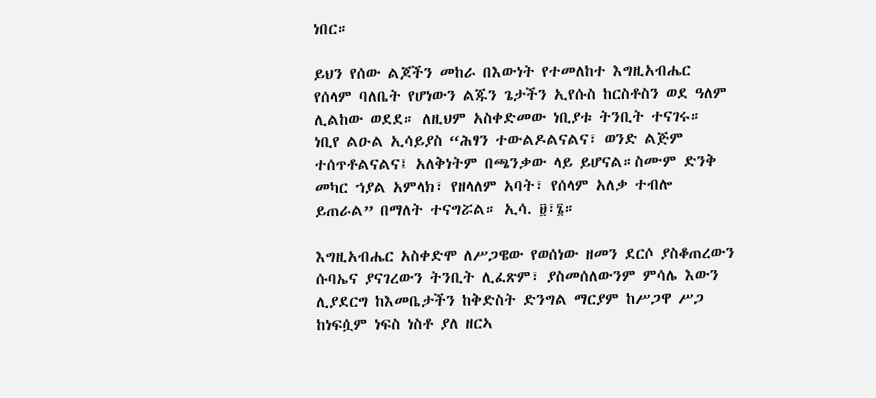ነበር።

ይህን የሰው ልጆችን መከራ በእውነት የተመለከተ እግዚአብሔር የሰላም ባለቤት የሆነውን ልጁን ጌታችን ኢየሱስ ከርስቶስን ወደ ዓለም ሊልከው ወደደ። ለዚህም አስቀድመው ነቢያቱ ትንቢት ተናገሩ። ነቢየ ልዑል ኢሳይያስ “ሕፃን ተውልዶልናልና፣ ወንድ ልጅም ተሰጥቶልናልና፤ አለቅነትም በጫንቃው ላይ ይሆናል።ስሙም ድንቅ መካር ኀያል አምላክ፣ የዘላለም አባት፣ የሰላም አለቃ ተብሎ ይጠራል” በማለት ተናግሯል። ኢሳ. ፱፣፮።

እግዚአብሔር አስቀድሞ ለሥጋዌው የወሰነው ዘመን ደርሶ ያስቆጠረውን ሱባኤና ያናገረውን ትንቢት ሊፈጽም፣ ያስመሰለውንም ምሳሌ እውን ሊያደርግ ከእመቤታችን ከቅድስት ድንግል ማርያም ከሥጋዋ ሥጋ ከነፍሷም ነፍስ ነስቶ ያለ ዘርኣ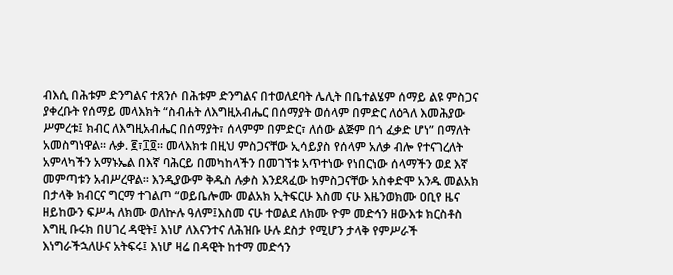ብእሲ በሕቱም ድንግልና ተጸንሶ በሕቱም ድንግልና በተወለደባት ሌሊት በቤተልሄም ሰማይ ልዩ ምስጋና ያቀረቡት የሰማይ መላእክት “ስብሐት ለእግዚአብሔር በሰማያት ወሰላም በምድር ለዕጓለ እመሕያው ሥምረቱ፤ ክብር ለእግዚአብሔር በሰማያት፣ ሰላምም በምድር፣ ለሰው ልጅም በጎ ፈቃድ ሆነ” በማለት አመስግነዋል። ሉቃ. ፪፣፲፬። መላእክቱ በዚህ ምስጋናቸው ኢሳይያስ የሰላም አለቃ ብሎ የተናገረለት አምላካችን አማኑኤል በእኛ ባሕርይ በመካከላችን በመገኘቱ አጥተነው የነበርነው ሰላማችን ወደ እኛ መምጣቱን አብሥረዋል። እንዲያውም ቅዱስ ሉቃስ እንደጻፈው ከምስጋናቸው አስቀድሞ አንዱ መልአክ በታላቅ ክብርና ግርማ ተገልጦ “ወይቤሎሙ መልአክ ኢትፍርሁ እስመ ናሁ እዜንወክሙ ዐቢየ ዜና ዘይከውን ፍሥሓ ለክሙ ወለኵሉ ዓለም፤እስመ ናሁ ተወልደ ለክሙ ዮም መድኅን ዘውእቱ ክርስቶስ እግዚ ቡሩክ በሀገረ ዳዊት፤ እነሆ ለእናንተና ለሕዝቡ ሁሉ ደስታ የሚሆን ታላቅ የምሥራች እነግራችኋለሁና አትፍሩ፤ እነሆ ዛሬ በዳዊት ከተማ መድኅን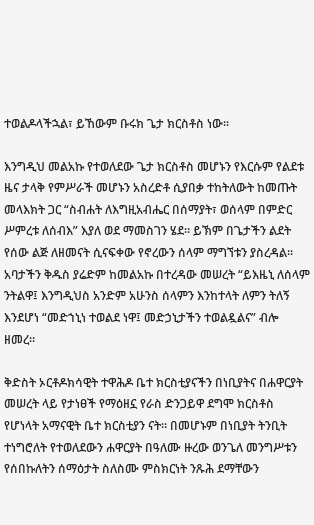ተወልዶላችኋል፣ ይኸውም ቡሩክ ጌታ ክርስቶስ ነው።

እንግዲህ መልአኩ የተወለደው ጌታ ክርስቶስ መሆኑን የእርሱም የልደቱ ዜና ታላቅ የምሥራች መሆኑን አስረድቶ ሲያበቃ ተከትለውት ከመጡት መላእክት ጋር “ስብሐት ለእግዚአብሔር በሰማያት፣ ወሰላም በምድር ሥምረቱ ለሰብእ” እያለ ወደ ማመስገን ሄደ። ይኽም በጌታችን ልደት የሰው ልጅ ለዘመናት ሲናፍቀው የኖረውን ሰላም ማግኘቱን ያስረዳል። አባታችን ቅዱስ ያሬድም ከመልአኩ በተረዳው መሠረት “ይእዜኒ ለሰላም ንትልዋ፤ እንግዲህስ አንድም አሁንስ ሰላምን እንከተላት ለምን ትለኝ እንደሆነ “መድኀኒነ ተወልደ ነዋ፤ መድኃኒታችን ተወልዷልና” ብሎ ዘመረ።

ቅድስት ኦርቶዶክሳዊት ተዋሕዶ ቤተ ክርስቲያናችን በነቢያትና በሐዋርያት መሠረት ላይ የታነፀች የማዕዘኗ የራስ ድንጋይዋ ደግሞ ክርስቶስ የሆነላት አማናዊት ቤተ ክርስቲያን ናት። በመሆኑም በነቢያት ትንቢት ተነግሮለት የተወለደውን ሐዋርያት በዓለሙ ዙረው ወንጌለ መንግሥቱን የሰበኩለትን ሰማዕታት ስለስሙ ምስክርነት ንጹሕ ደማቸውን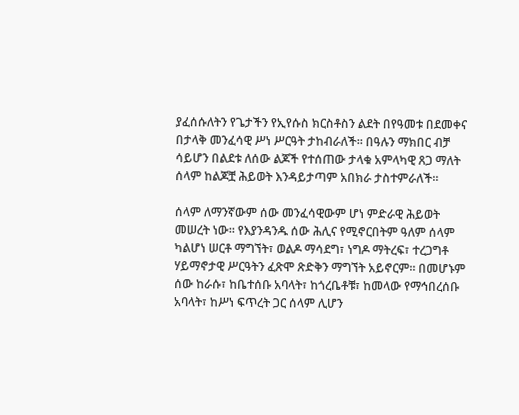ያፈሰሱለትን የጌታችን የኢየሱስ ክርስቶስን ልደት በየዓመቱ በደመቀና በታላቅ መንፈሳዊ ሥነ ሥርዓት ታከብራለች። በዓሉን ማክበር ብቻ ሳይሆን በልደቱ ለሰው ልጆች የተሰጠው ታላቁ አምላካዊ ጸጋ ማለት ሰላም ከልጆቿ ሕይወት እንዳይታጣም አበክራ ታስተምራለች።

ሰላም ለማንኛውም ሰው መንፈሳዊውም ሆነ ምድራዊ ሕይወት መሠረት ነው። የእያንዳንዱ ሰው ሕሊና የሚኖርበትም ዓለም ሰላም ካልሆነ ሠርቶ ማግኘት፣ ወልዶ ማሳደግ፣ ነግዶ ማትረፍ፣ ተረጋግቶ ሃይማኖታዊ ሥርዓትን ፈጽሞ ጽድቅን ማግኘት አይኖርም። በመሆኑም ሰው ከራሱ፣ ከቤተሰቡ አባላት፣ ከጎረቤቶቹ፣ ከመላው የማኅበረሰቡ አባላት፣ ከሥነ ፍጥረት ጋር ሰላም ሊሆን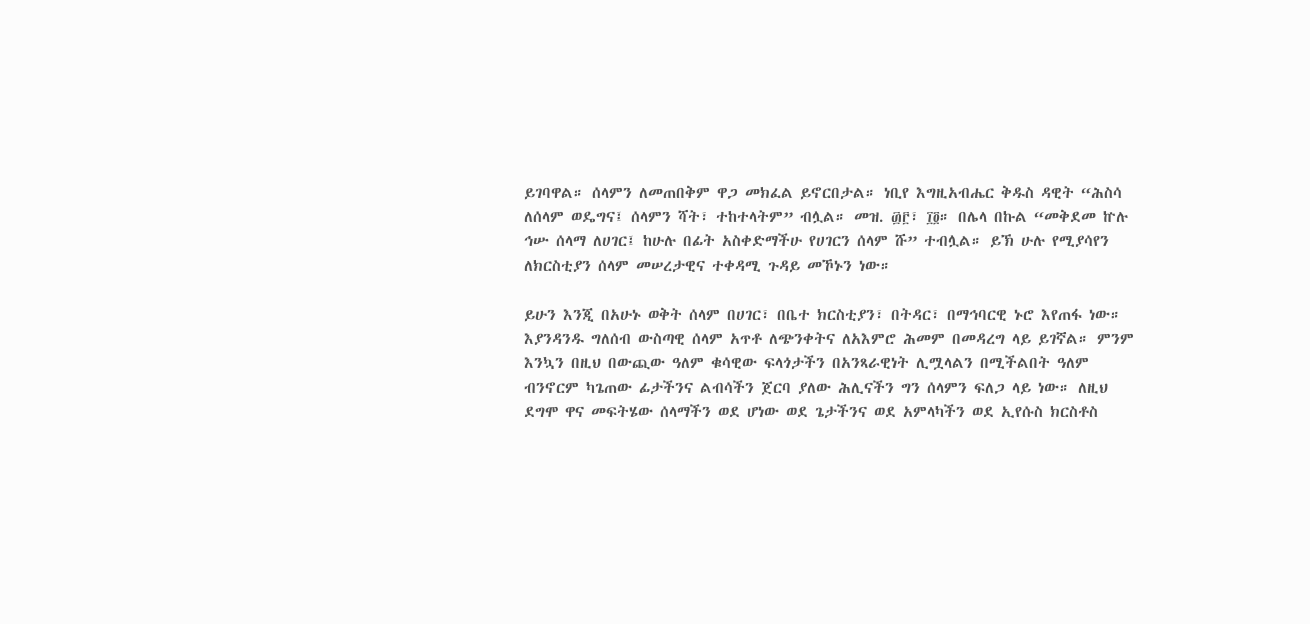ይገባዋል። ሰላምን ለመጠበቅም ዋጋ መክፈል ይኖርበታል። ነቢየ እግዚአብሔር ቅዱስ ዳዊት “ሕስሳ ለሰላም ወዴግና፤ ሰላምን ሻት፣ ተከተላትም” ብሏል። መዝ. ፴፫፣ ፲፬። በሌላ በኩል “መቅደመ ኵሉ ኅሡ ሰላማ ለሀገር፤ ከሁሉ በፊት አስቀድማችሁ የሀገርን ሰላም ሹ” ተብሏል። ይኽ ሁሉ የሚያሳየን ለክርስቲያን ሰላም መሠረታዊና ተቀዳሚ ጉዳይ መኾኑን ነው።

ይሁን እንጂ በአሁኑ ወቅት ሰላም በሀገር፣ በቤተ ክርስቲያን፣ በትዳር፣ በማኅባርዊ ኑሮ እየጠፋ ነው። እያንዳንዱ ግለሰብ ውስጣዊ ሰላም አጥቶ ለጭንቀትና ለአእምሮ ሕመም በመዳረግ ላይ ይገኛል። ምንም እንኳን በዚህ በውጪው ዓለም ቁሳዊው ፍላጎታችን በአንጻራዊነት ሊሟላልን በሚችልበት ዓለም ብንኖርም ካጌጠው ፊታችንና ልብሳችን ጀርባ ያለው ሕሊናችን ግን ሰላምን ፍለጋ ላይ ነው። ለዚህ ደግሞ ዋና መፍትሄው ሰላማችን ወደ ሆነው ወደ ጌታችንና ወደ አምላካችን ወደ ኢየሱስ ክርስቶስ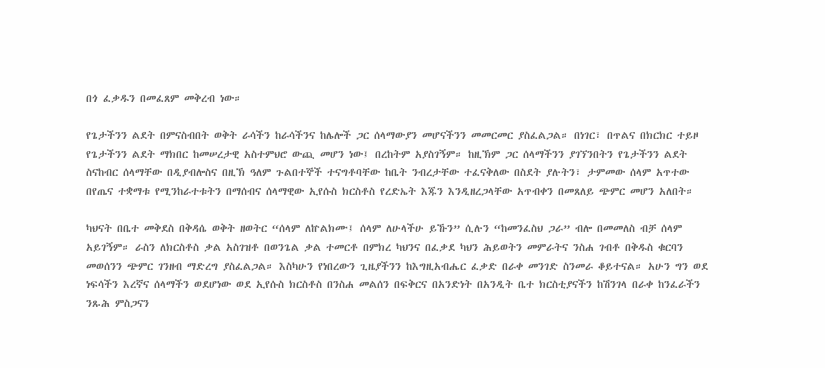በጎ ፈቃዱን በመፈጸም መቅረብ ነው።

የጌታችንን ልደት በምናስብበት ወቅት ራሳችን ከራሳችንና ከሌሎች ጋር ሰላማውያን መሆናችንን መመርመር ያስፈልጋል። በነገር፣ በጥልና በክርክር ተይዞ የጌታችንን ልደት ማክበር ከመሠረታዊ አስተምህሮ ውጪ መሆን ነው፤ በረከትም አያስገኝም። ከዚኽም ጋር ሰላማችንን ያገኘንበትን የጌታችንን ልደት ስናከብር ሰላማቸው በዲያብሎስና በዚኽ ዓለም ጉልበተኞች ተናግቶባቸው ከቤት ንብረታቸው ተፈናቅለው በስደት ያሉትን፣ ታምመው ሰላም አጥተው በየጤና ተቋማቱ የሚንከራተቱትን በማሰብና ሰላማዊው ኢየሱስ ክርስቶስ የረድኤት እጁን እንዲዘረጋላቸው አጥብቀን በመጸለይ ጭምር መሆን አለበት።

ካህናት በቤተ መቅደስ በቅዳሴ ወቅት ዘወትር “ሰላም ለኵልክሙ፤ ሰላም ለሁላችሁ ይኹን” ሲሉን “ከመንፈስህ ጋራ” ብሎ በመመለስ ብቻ ሰላም አይገኝም። ራስን ለክርስቶስ ቃል አስገዝቶ በወንጌል ቃል ተመርቶ በምክረ ካህንና በፈቃደ ካህን ሕይወትን መምራትና ንስሐ ገብቶ በቅዱስ ቁርባን መወሰንን ጭምር ገንዘብ ማድረግ ያስፈልጋል። እስካሁን የነበረውን ጊዜያችንን ከእግዚአብሔር ፈቃድ በራቀ መንገድ ስንመራ ቆይተናል። አሁን ግን ወደ ነፍሳችን እረኛና ሰላማችን ወደሆነው ወደ ኢየሱስ ክርስቶስ በንስሐ መልሰን በፍቅርና በአንድነት በአንዲት ቤተ ክርስቲያናችን ከሽንገላ በራቀ ከንፈራችን ንጹሕ ምስጋናን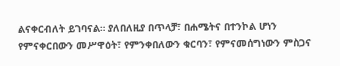ልናቀርብለት ይገባናል። ያለበለዚያ በጥላቻ፣ በሐሜትና በተንኮል ሆነን የምናቀርበውን መሥዋዕት፣ የምንቀበለውን ቁርባን፣ የምናመሰግነውን ምስጋና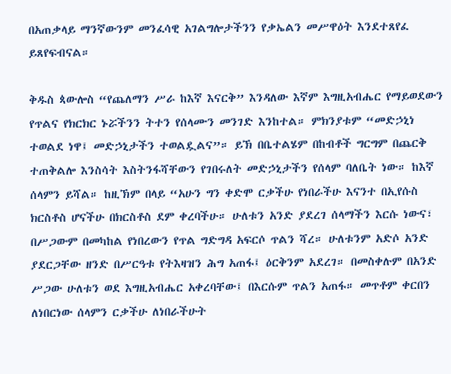በአጠቃላይ ማንኛውንም መንፈሳዊ አገልግሎታችንን የቃኤልን መሥዋዕት እንደተጸየፈ ይጸየፍብናል።

ቅዱስ ጳውሎስ “የጨለማን ሥራ ከእኛ እናርቅ” እንዳለው እኛም እግዚአብሔር የማይወደውን የጥልና የክርክር ኑሯችንን ትተን የሰላሙን መንገድ እንከተል። ምክንያቱም “መድኃኒነ ተወልደ ነዋ፤ መድኃኒታችን ተወልዷልና”። ይኽ በቤተልሄም በከብቶች ግርግም በጨርቅ ተጠቅልሎ እንስሳት እስትንፋሻቸውን የገበሩለት መድኃኒታችን የሰላም ባለቤት ነው። ከእኛ ሰላምን ይሻል። ከዚኽም በላይ “አሁን ግን ቀድሞ ርቃችሁ የነበራችሁ እናንተ በኢየሱስ ክርስቶስ ሆናችሁ በክርስቶስ ደም ቀረባችሁ። ሁለቱን አንድ ያደረገ ሰላማችን እርሱ ነውና፣ በሥጋውም በመካከል የነበረውን የጥል ግድግዳ አፍርሶ ጥልን ሻረ። ሁለቱንም አድሶ አንድ ያደርጋቸው ዘንድ በሥርዓቱ የትእዛዝን ሕግ አጠፋ፤ ዕርቅንም አደረገ። በመስቀሉም በአንድ ሥጋው ሁለቱን ወደ እግዚአብሔር አቀረባቸው፤ በእርሱም ጥልን አጠፋ። መጥቶም ቀርበን ለነበርነው ሰላምን ርቃችሁ ለነበራችሁት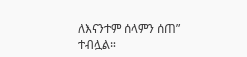ለእናንተም ሰላምን ሰጠ” ተብሏል።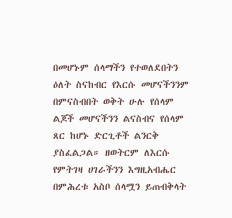በመሆኑም ሰላማችን የተወለደበትን ዕለት ስናከብር የእርሱ መሆናችንንም በምናስብበት ወቅት ሁሉ የሰላም ልጆች መሆናችንን ልናስብና የሰላም ጸር ከሆኑ ድርጊቶች ልንርቅ ያስፈልጋል። ዘወትርም ለእርሱ የምትገዛ ሀገራችንን እግዚአብሔር በምሕረቱ አስቦ ሰላሟን ይጠብቅላት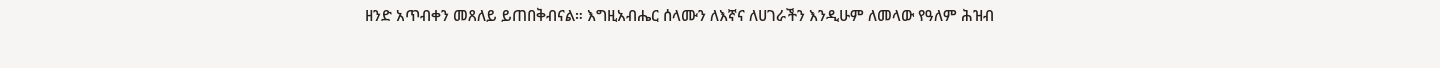ዘንድ አጥብቀን መጸለይ ይጠበቅብናል። እግዚአብሔር ሰላሙን ለእኛና ለሀገራችን እንዲሁም ለመላው የዓለም ሕዝብ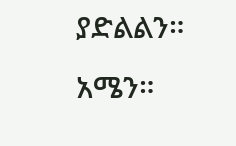ያድልልን። አሜን።